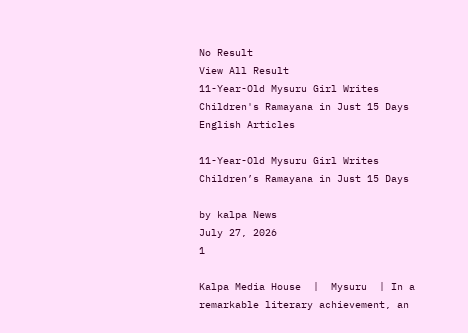No Result
View All Result
11-Year-Old Mysuru Girl Writes Children's Ramayana in Just 15 Days
English Articles

11-Year-Old Mysuru Girl Writes Children’s Ramayana in Just 15 Days

by kalpa News
July 27, 2026
1

Kalpa Media House  |  Mysuru  | In a remarkable literary achievement, an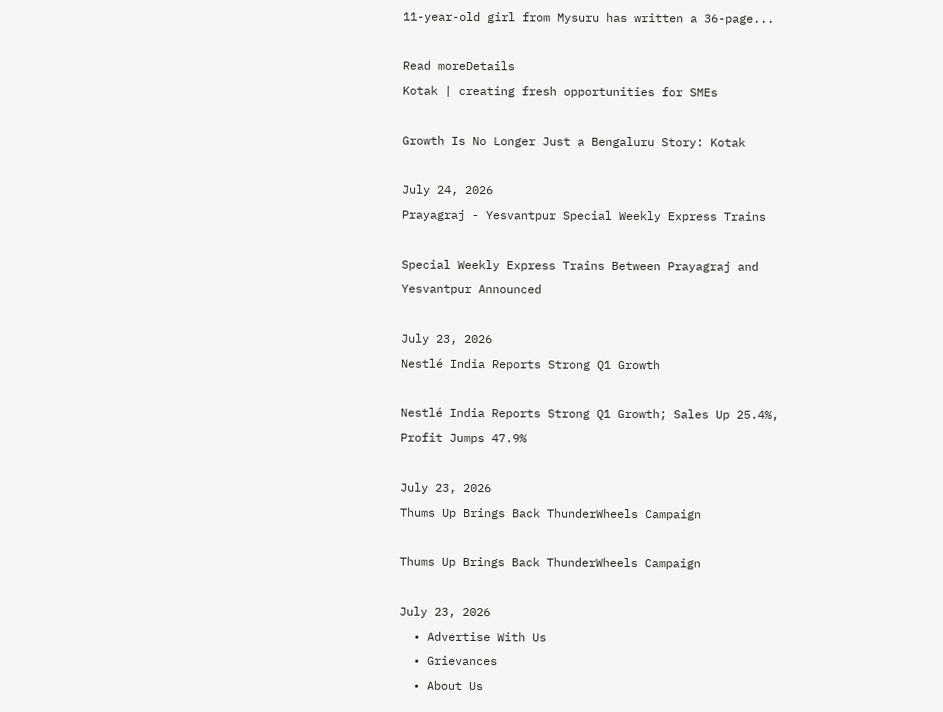11-year-old girl from Mysuru has written a 36-page...

Read moreDetails
Kotak | creating fresh opportunities for SMEs

Growth Is No Longer Just a Bengaluru Story: Kotak

July 24, 2026
Prayagraj - Yesvantpur Special Weekly Express Trains

Special Weekly Express Trains Between Prayagraj and Yesvantpur Announced

July 23, 2026
Nestlé India Reports Strong Q1 Growth

Nestlé India Reports Strong Q1 Growth; Sales Up 25.4%, Profit Jumps 47.9%

July 23, 2026
Thums Up Brings Back ThunderWheels Campaign

Thums Up Brings Back ThunderWheels Campaign

July 23, 2026
  • Advertise With Us
  • Grievances
  • About Us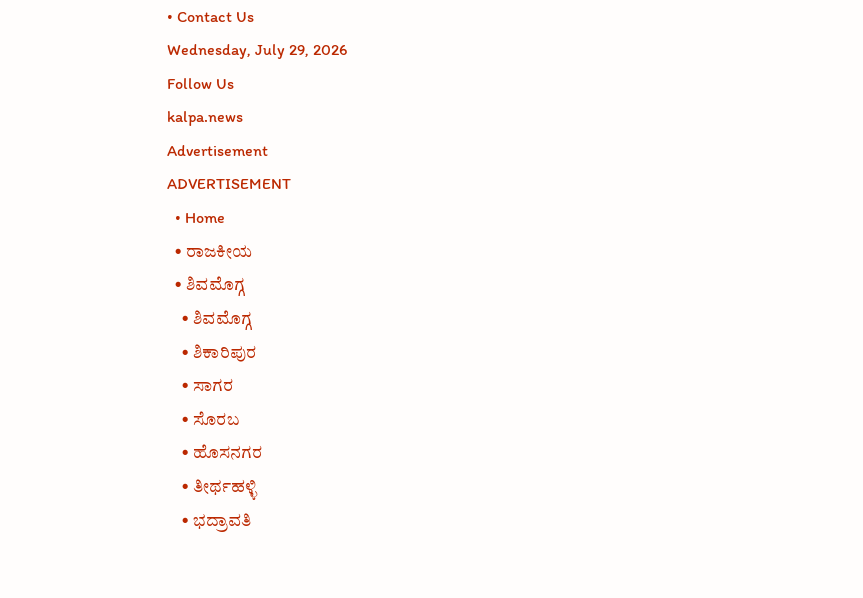• Contact Us
Wednesday, July 29, 2026
Follow Us
kalpa.news
Advertisement
ADVERTISEMENT
  • Home
  • ರಾಜಕೀಯ
  • ಶಿವಮೊಗ್ಗ
    • ಶಿವಮೊಗ್ಗ
    • ಶಿಕಾರಿಪುರ
    • ಸಾಗರ
    • ಸೊರಬ
    • ಹೊಸನಗರ
    • ತೀರ್ಥಹಳ್ಳಿ
    • ಭದ್ರಾವತಿ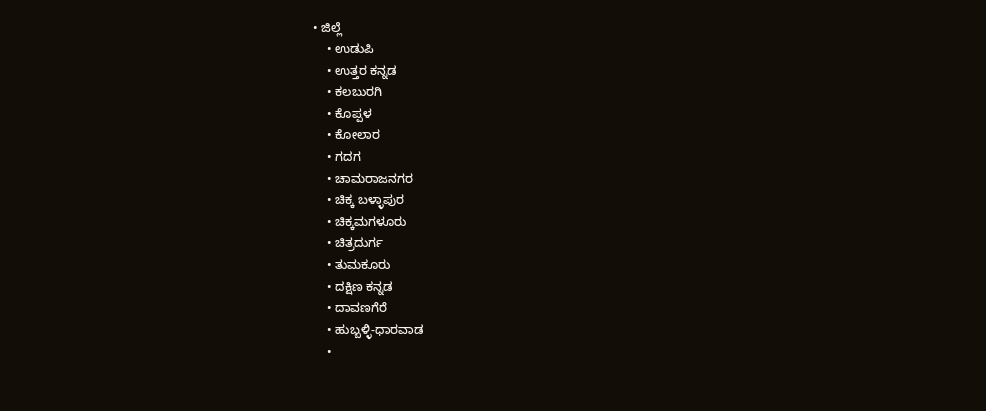• ಜಿಲ್ಲೆ
    • ಉಡುಪಿ
    • ಉತ್ತರ ಕನ್ನಡ
    • ಕಲಬುರಗಿ
    • ಕೊಪ್ಪಳ
    • ಕೋಲಾರ
    • ಗದಗ
    • ಚಾಮರಾಜನಗರ
    • ಚಿಕ್ಕ ಬಳ್ಳಾಪುರ
    • ಚಿಕ್ಕಮಗಳೂರು
    • ಚಿತ್ರದುರ್ಗ
    • ತುಮಕೂರು
    • ದಕ್ಷಿಣ ಕನ್ನಡ
    • ದಾವಣಗೆರೆ
    • ಹುಬ್ಬಳ್ಳಿ-ಧಾರವಾಡ
    •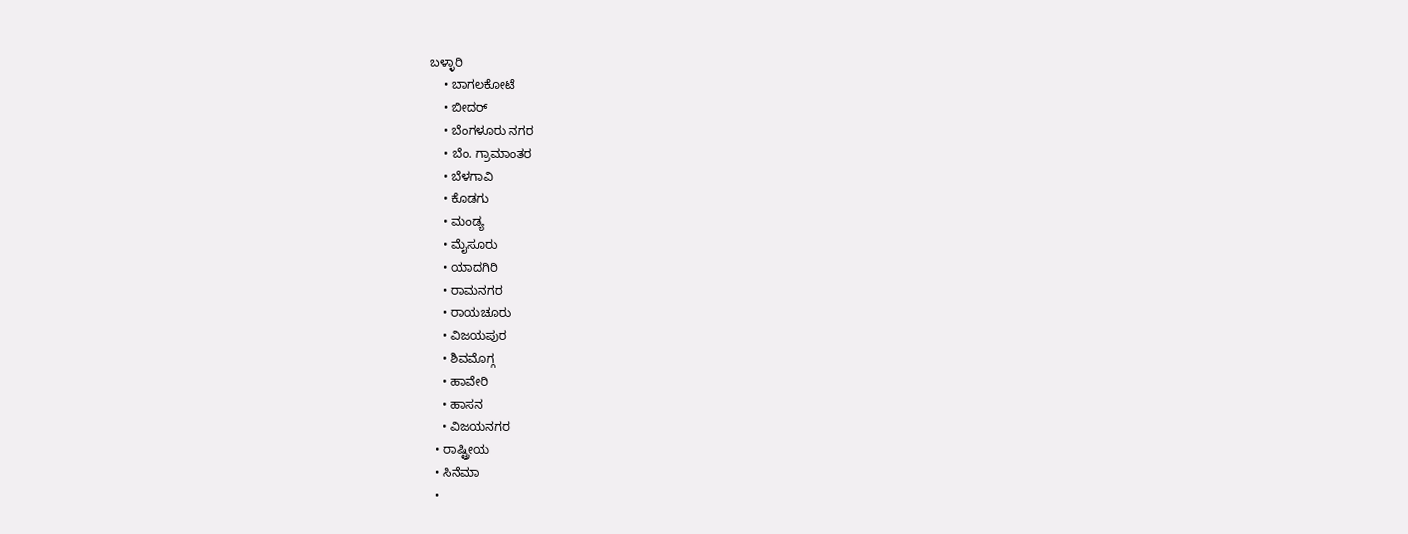ಬಳ್ಳಾರಿ
    • ಬಾಗಲಕೋಟೆ
    • ಬೀದರ್
    • ಬೆಂಗಳೂರು ನಗರ
    • ಬೆಂ. ಗ್ರಾಮಾಂತರ
    • ಬೆಳಗಾವಿ
    • ಕೊಡಗು
    • ಮಂಡ್ಯ
    • ಮೈಸೂರು
    • ಯಾದಗಿರಿ
    • ರಾಮನಗರ
    • ರಾಯಚೂರು
    • ವಿಜಯಪುರ
    • ಶಿವಮೊಗ್ಗ
    • ಹಾವೇರಿ
    • ಹಾಸನ
    • ವಿಜಯನಗರ
  • ರಾಷ್ಟ್ರೀಯ
  • ಸಿನೆಮಾ
  •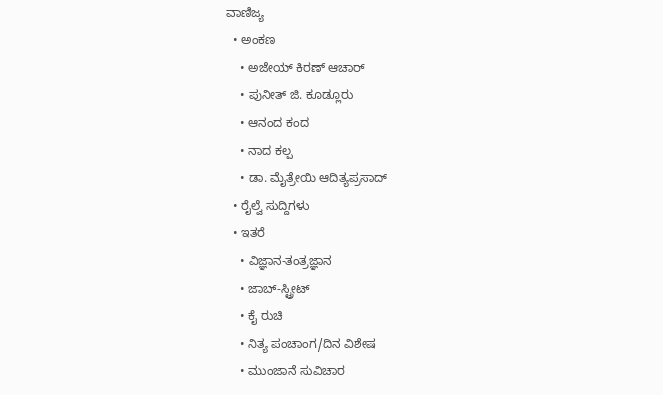ವಾಣಿಜ್ಯ
  • ಅಂಕಣ
    • ಅಜೇಯ್ ಕಿರಣ್ ಆಚಾರ್
    • ಪುನೀತ್ ಜಿ. ಕೂಡ್ಲೂರು
    • ಆನಂದ ಕಂದ
    • ನಾದ ಕಲ್ಪ
    • ಡಾ. ಮೈತ್ರೇಯಿ ಆದಿತ್ಯಪ್ರಸಾದ್
  • ರೈಲ್ವೆ ಸುದ್ದಿಗಳು
  • ಇತರೆ
    • ವಿಜ್ಞಾನ-ತಂತ್ರಜ್ಞಾನ
    • ಜಾಬ್-ಸ್ಟ್ರೀಟ್
    • ಕೈ ರುಚಿ
    • ನಿತ್ಯ ಪಂಚಾಂಗ/ದಿನ ವಿಶೇಷ
    • ಮುಂಜಾನೆ ಸುವಿಚಾರ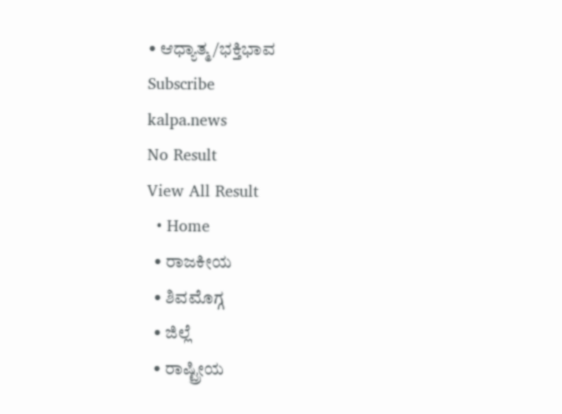• ಆಧ್ಯಾತ್ಮ/ಭಕ್ತಿಭಾವ
Subscribe
kalpa.news
No Result
View All Result
  • Home
  • ರಾಜಕೀಯ
  • ಶಿವಮೊಗ್ಗ
  • ಜಿಲ್ಲೆ
  • ರಾಷ್ಟ್ರೀಯ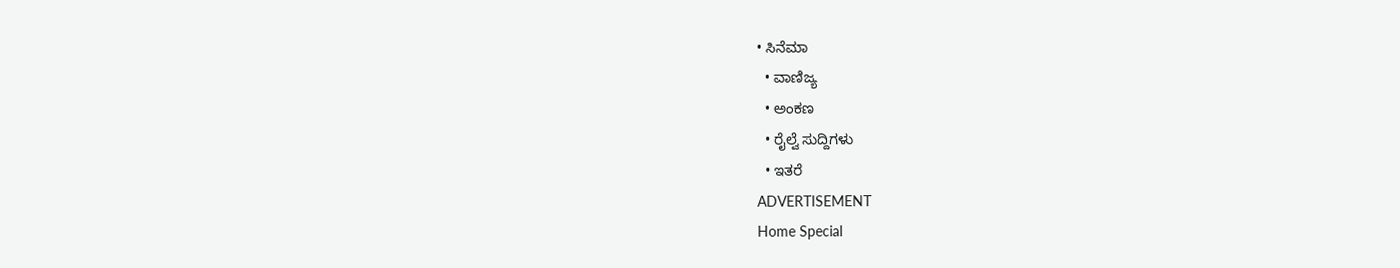• ಸಿನೆಮಾ
  • ವಾಣಿಜ್ಯ
  • ಅಂಕಣ
  • ರೈಲ್ವೆ ಸುದ್ದಿಗಳು
  • ಇತರೆ
ADVERTISEMENT
Home Special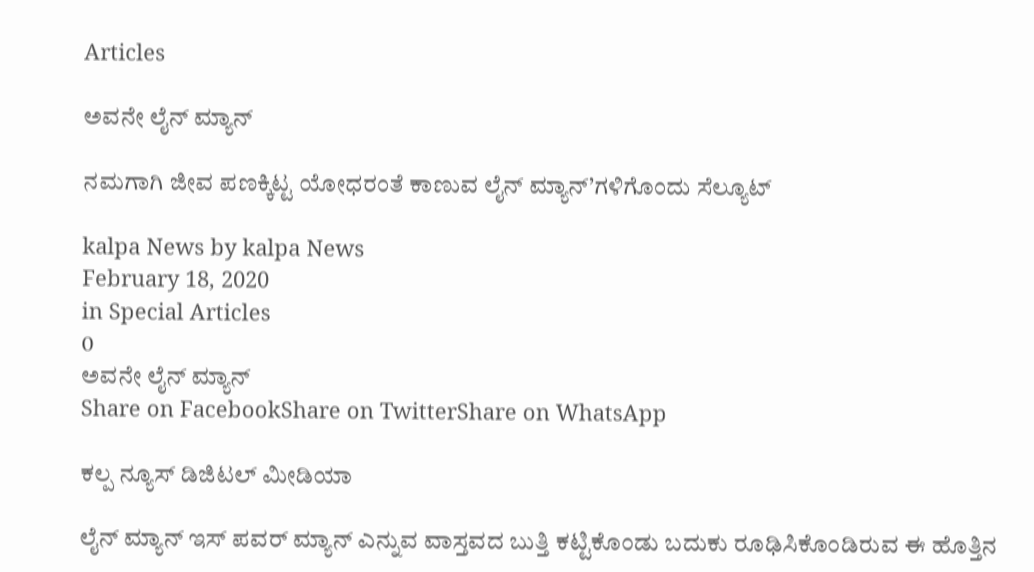Articles

ಅವನೇ ಲೈನ್ ಮ್ಯಾನ್

ನಮಗಾಗಿ ಜೀವ ಪಣಕ್ಕಿಟ್ಟ ಯೋಧರಂತೆ ಕಾಣುವ ಲೈನ್ ಮ್ಯಾನ್’ಗಳಿಗೊಂದು ಸೆಲ್ಯೂಟ್

kalpa News by kalpa News
February 18, 2020
in Special Articles
0
ಅವನೇ ಲೈನ್ ಮ್ಯಾನ್
Share on FacebookShare on TwitterShare on WhatsApp

ಕಲ್ಪ ನ್ಯೂಸ್ ಡಿಜಿಟಲ್ ಮೀಡಿಯಾ

ಲೈನ್ ಮ್ಯಾನ್ ಇಸ್ ಪವರ್ ಮ್ಯಾನ್ ಎನ್ನುವ ವಾಸ್ತವದ ಬುತ್ತಿ ಕಟ್ಟಿಕೊಂಡು ಬದುಕು ರೂಢಿಸಿಕೊಂಡಿರುವ ಈ ಹೊತ್ತಿನ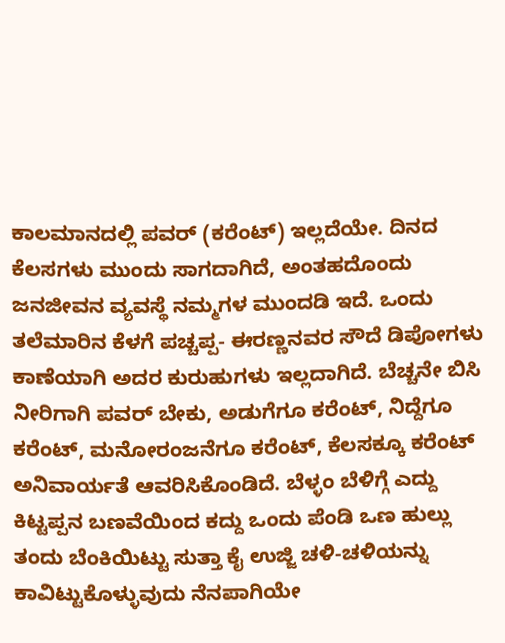ಕಾಲಮಾನದಲ್ಲಿ ಪವರ್ (ಕರೆಂಟ್) ಇಲ್ಲದೆಯೇ. ದಿನದ ಕೆಲಸಗಳು ಮುಂದು ಸಾಗದಾಗಿದೆ, ಅಂತಹದೊಂದು ಜನಜೀವನ ವ್ಯವಸ್ಥೆ ನಮ್ಮಗಳ ಮುಂದಡಿ ಇದೆ. ಒಂದು ತಲೆಮಾರಿನ ಕೆಳಗೆ ಪಚ್ಚಪ್ಪ- ಈರಣ್ಣನವರ ಸೌದೆ ಡಿಪೋಗಳು ಕಾಣೆಯಾಗಿ ಅದರ ಕುರುಹುಗಳು ಇಲ್ಲದಾಗಿದೆ. ಬೆಚ್ಚನೇ ಬಿಸಿ ನೀರಿಗಾಗಿ ಪವರ್ ಬೇಕು, ಅಡುಗೆಗೂ ಕರೆಂಟ್, ನಿದ್ದೆಗೂ ಕರೆಂಟ್, ಮನೋರಂಜನೆಗೂ ಕರೆಂಟ್, ಕೆಲಸಕ್ಕೂ ಕರೆಂಟ್ ಅನಿವಾರ್ಯತೆ ಆವರಿಸಿಕೊಂಡಿದೆ. ಬೆಳ್ಳಂ ಬೆಳಿಗ್ಗೆ ಎದ್ದು ಕಿಟ್ಟಪ್ಪನ ಬಣವೆಯಿಂದ ಕದ್ದು ಒಂದು ಪೆಂಡಿ ಒಣ ಹುಲ್ಲು ತಂದು ಬೆಂಕಿಯಿಟ್ಟು ಸುತ್ತಾ ಕೈ ಉಜ್ಜಿ ಚಳಿ-ಚಳಿಯನ್ನು ಕಾವಿಟ್ಟುಕೊಳ್ಳುವುದು ನೆನಪಾಗಿಯೇ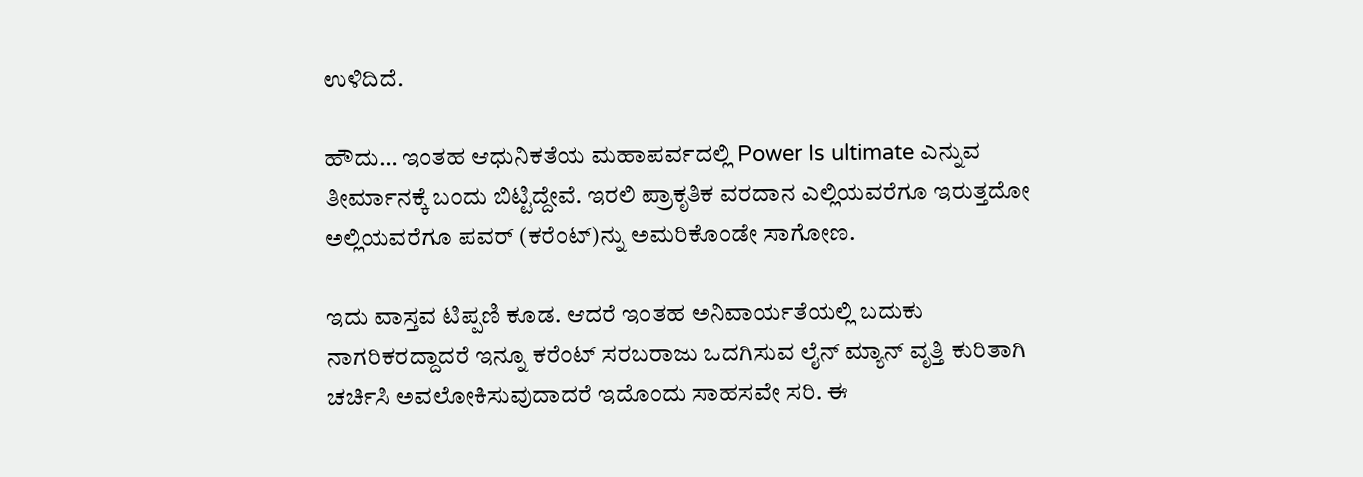ಉಳಿದಿದೆ.

ಹೌದು… ಇಂತಹ ಆಧುನಿಕತೆಯ ಮಹಾಪರ್ವದಲ್ಲಿ Power Is ultimate ಎನ್ನುವ ತೀರ್ಮಾನಕ್ಕೆ ಬಂದು ಬಿಟ್ಟಿದ್ದೇವೆ. ಇರಲಿ ಪ್ರಾಕೃತಿಕ ವರದಾನ ಎಲ್ಲಿಯವರೆಗೂ ಇರುತ್ತದೋ ಅಲ್ಲಿಯವರೆಗೂ ಪವರ್ (ಕರೆಂಟ್)ನ್ನು ಅಮರಿಕೊಂಡೇ ಸಾಗೋಣ.

ಇದು ವಾಸ್ತವ ಟಿಪ್ಪಣಿ ಕೂಡ. ಆದರೆ ಇಂತಹ ಅನಿವಾರ್ಯತೆಯಲ್ಲಿ ಬದುಕು ನಾಗರಿಕರದ್ದಾದರೆ ಇನ್ನೂ ಕರೆಂಟ್ ಸರಬರಾಜು ಒದಗಿಸುವ ಲೈನ್ ಮ್ಯಾನ್ ವೃತ್ತಿ ಕುರಿತಾಗಿ ಚರ್ಚಿಸಿ ಅವಲೋಕಿಸುವುದಾದರೆ ಇದೊಂದು ಸಾಹಸವೇ ಸರಿ. ಈ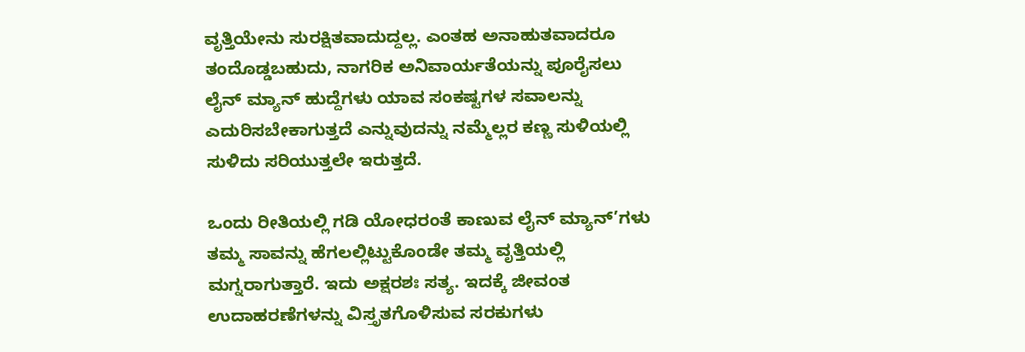ವೃತ್ತಿಯೇನು ಸುರಕ್ಷಿತವಾದುದ್ದಲ್ಲ. ಎಂತಹ ಅನಾಹುತವಾದರೂ ತಂದೊಡ್ಡಬಹುದು, ನಾಗರಿಕ ಅನಿವಾರ್ಯತೆಯನ್ನು ಪೂರೈಸಲು ಲೈನ್ ಮ್ಯಾನ್ ಹುದ್ದೆಗಳು ಯಾವ ಸಂಕಷ್ಟಗಳ ಸವಾಲನ್ನು ಎದುರಿಸಬೇಕಾಗುತ್ತದೆ ಎನ್ನುವುದನ್ನು ನಮ್ಮೆಲ್ಲರ ಕಣ್ಣ ಸುಳಿಯಲ್ಲಿ ಸುಳಿದು ಸರಿಯುತ್ತಲೇ ಇರುತ್ತದೆ.

ಒಂದು ರೀತಿಯಲ್ಲಿ ಗಡಿ ಯೋಧರಂತೆ ಕಾಣುವ ಲೈನ್ ಮ್ಯಾನ್’ಗಳು ತಮ್ಮ ಸಾವನ್ನು ಹೆಗಲಲ್ಲಿಟ್ಟುಕೊಂಡೇ ತಮ್ಮ ವೃತ್ತಿಯಲ್ಲಿ ಮಗ್ನರಾಗುತ್ತಾರೆ. ಇದು ಅಕ್ಷರಶಃ ಸತ್ಯ. ಇದಕ್ಕೆ ಜೀವಂತ ಉದಾಹರಣೆಗಳನ್ನು ವಿಸ್ತೃತಗೊಳಿಸುವ ಸರಕುಗಳು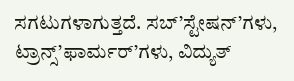ಸಗಟುಗಳಾಗುತ್ತದೆ. ಸಬ್’ಸ್ಟೇಷನ್’ಗಳು, ಟ್ರಾನ್ಸ್‌’ಫಾರ್ಮರ್’ಗಳು, ವಿದ್ಯುತ್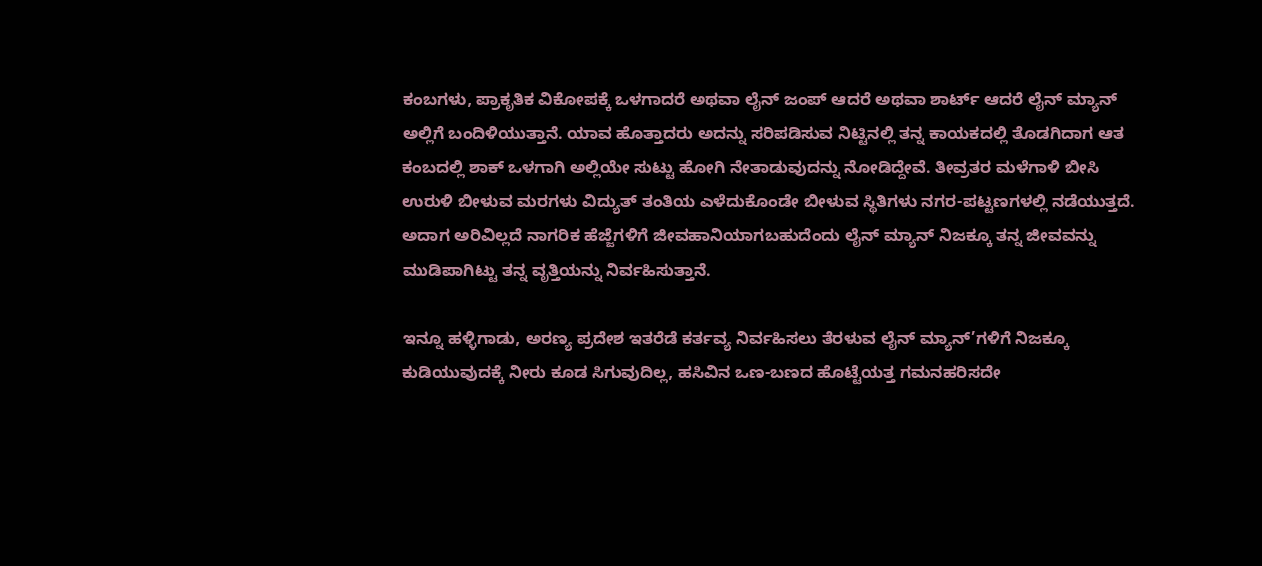ಕಂಬಗಳು, ಪ್ರಾಕೃತಿಕ ವಿಕೋಪಕ್ಕೆ ಒಳಗಾದರೆ ಅಥವಾ ಲೈನ್ ಜಂಪ್ ಆದರೆ ಅಥವಾ ಶಾರ್ಟ್ ಆದರೆ ಲೈನ್ ಮ್ಯಾನ್ ಅಲ್ಲಿಗೆ ಬಂದಿಳಿಯುತ್ತಾನೆ. ಯಾವ ಹೊತ್ತಾದರು ಅದನ್ನು ಸರಿಪಡಿಸುವ ನಿಟ್ಟಿನಲ್ಲಿ ತನ್ನ ಕಾಯಕದಲ್ಲಿ ತೊಡಗಿದಾಗ ಆತ ಕಂಬದಲ್ಲಿ ಶಾಕ್ ಒಳಗಾಗಿ ಅಲ್ಲಿಯೇ ಸುಟ್ಟು ಹೋಗಿ ನೇತಾಡುವುದನ್ನು ನೋಡಿದ್ದೇವೆ. ತೀವ್ರತರ ಮಳೆಗಾಳಿ ಬೀಸಿ ಉರುಳಿ ಬೀಳುವ ಮರಗಳು ವಿದ್ಯುತ್ ತಂತಿಯ ಎಳೆದುಕೊಂಡೇ ಬೀಳುವ ಸ್ಥಿತಿಗಳು ನಗರ-ಪಟ್ಟಣಗಳಲ್ಲಿ ನಡೆಯುತ್ತದೆ. ಅದಾಗ ಅರಿವಿಲ್ಲದೆ ನಾಗರಿಕ ಹೆಜ್ಜೆಗಳಿಗೆ ಜೀವಹಾನಿಯಾಗಬಹುದೆಂದು ಲೈನ್ ಮ್ಯಾನ್ ನಿಜಕ್ಕೂ ತನ್ನ ಜೀವವನ್ನು ಮುಡಿಪಾಗಿಟ್ಟು ತನ್ನ ವೃತ್ತಿಯನ್ನು ನಿರ್ವಹಿಸುತ್ತಾನೆ.

ಇನ್ನೂ ಹಳ್ಳಿಗಾಡು, ಅರಣ್ಯ ಪ್ರದೇಶ ಇತರೆಡೆ ಕರ್ತವ್ಯ ನಿರ್ವಹಿಸಲು ತೆರಳುವ ಲೈನ್ ಮ್ಯಾನ್’ಗಳಿಗೆ ನಿಜಕ್ಕೂ ಕುಡಿಯುವುದಕ್ಕೆ ನೀರು ಕೂಡ ಸಿಗುವುದಿಲ್ಲ, ಹಸಿವಿನ ಒಣ-ಬಣದ ಹೊಟ್ಟೆಯತ್ತ ಗಮನಹರಿಸದೇ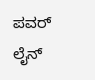ಪವರ್ ಲೈನ್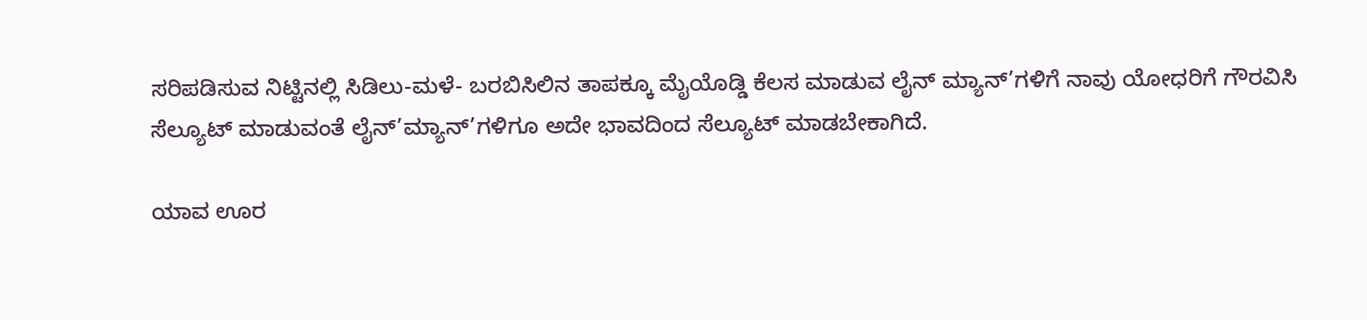ಸರಿಪಡಿಸುವ ನಿಟ್ಟಿನಲ್ಲಿ ಸಿಡಿಲು-ಮಳೆ- ಬರಬಿಸಿಲಿನ ತಾಪಕ್ಕೂ ಮೈಯೊಡ್ಡಿ ಕೆಲಸ ಮಾಡುವ ಲೈನ್ ಮ್ಯಾನ್’ಗಳಿಗೆ ನಾವು ಯೋಧರಿಗೆ ಗೌರವಿಸಿ ಸೆಲ್ಯೂಟ್ ಮಾಡುವಂತೆ ಲೈನ್’ಮ್ಯಾನ್’ಗಳಿಗೂ ಅದೇ ಭಾವದಿಂದ ಸೆಲ್ಯೂಟ್ ಮಾಡಬೇಕಾಗಿದೆ.

ಯಾವ ಊರ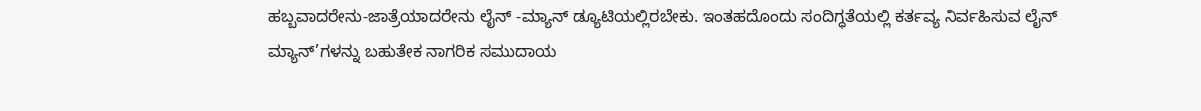ಹಬ್ಬವಾದರೇನು-ಜಾತ್ರೆಯಾದರೇನು ಲೈನ್ -ಮ್ಯಾನ್ ಡ್ಯೂಟಿಯಲ್ಲಿರಬೇಕು. ಇಂತಹದೊಂದು ಸಂದಿಗ್ಧತೆಯಲ್ಲಿ ಕರ್ತವ್ಯ ನಿರ್ವಹಿಸುವ ಲೈನ್ ಮ್ಯಾನ್’ಗಳನ್ನು ಬಹುತೇಕ ನಾಗರಿಕ ಸಮುದಾಯ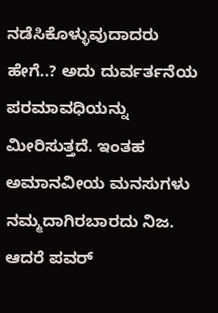ನಡೆಸಿಕೊಳ್ಳುವುದಾದರು ಹೇಗೆ..? ಅದು ದುರ್ವರ್ತನೆಯ ಪರಮಾವಧಿಯನ್ನು ಮೀರಿಸುತ್ತದೆ. ಇಂತಹ ಅಮಾನವೀಯ ಮನಸುಗಳು ನಮ್ಮದಾಗಿರಬಾರದು ನಿಜ. ಆದರೆ ಪವರ್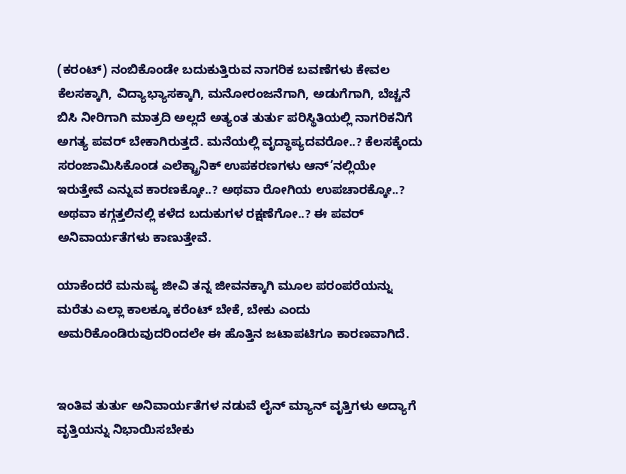(ಕರಂಟ್) ನಂಬಿಕೊಂಡೇ ಬದುಕುತ್ತಿರುವ ನಾಗರಿಕ ಬವಣೆಗಳು ಕೇವಲ ಕೆಲಸಕ್ಕಾಗಿ, ವಿದ್ಯಾಭ್ಯಾಸಕ್ಕಾಗಿ, ಮನೋರಂಜನೆಗಾಗಿ, ಅಡುಗೆಗಾಗಿ, ಬೆಚ್ಚನೆ ಬಿಸಿ ನೀರಿಗಾಗಿ ಮಾತ್ರದಿ ಅಲ್ಲದೆ ಅತ್ಯಂತ ತುರ್ತು ಪರಿಸ್ಥಿತಿಯಲ್ಲಿ ನಾಗರಿಕನಿಗೆ ಅಗತ್ಯ ಪವರ್ ಬೇಕಾಗಿರುತ್ತದೆ. ಮನೆಯಲ್ಲಿ ವೃದ್ಧಾಪ್ಯದವರೋ..? ಕೆಲಸಕ್ಕೆಂದು ಸರಂಜಾಮಿಸಿಕೊಂಡ ಎಲೆಕ್ಟ್ರಾನಿಕ್ ಉಪಕರಣಗಳು ಆನ್’ನಲ್ಲಿಯೇ ಇರುತ್ತೇವೆ ಎನ್ನುವ ಕಾರಣಕ್ಕೋ..? ಅಥವಾ ರೋಗಿಯ ಉಪಚಾರಕ್ಕೋ..? ಅಥವಾ ಕಗ್ಗತ್ತಲಿನಲ್ಲಿ ಕಳೆದ ಬದುಕುಗಳ ರಕ್ಷಣೆಗೋ..? ಈ ಪವರ್ ಅನಿವಾರ್ಯತೆಗಳು ಕಾಣುತ್ತೇವೆ.

ಯಾಕೆಂದರೆ ಮನುಷ್ಯ ಜೀವಿ ತನ್ನ ಜೀವನಕ್ಕಾಗಿ ಮೂಲ ಪರಂಪರೆಯನ್ನು ಮರೆತು ಎಲ್ಲಾ ಕಾಲಕ್ಕೂ ಕರೆಂಟ್ ಬೇಕೆ, ಬೇಕು ಎಂದು ಅಮರಿಕೊಂಡಿರುವುದರಿಂದಲೇ ಈ ಹೊತ್ತಿನ ಜಟಾಪಟಿಗೂ ಕಾರಣವಾಗಿದೆ.


ಇಂತಿವ ತುರ್ತು ಅನಿವಾರ್ಯತೆಗಳ ನಡುವೆ ಲೈನ್ ಮ್ಯಾನ್ ವೃತ್ತಿಗಳು ಅದ್ಯಾಗೆ ವೃತ್ತಿಯನ್ನು ನಿಭಾಯಿಸಬೇಕು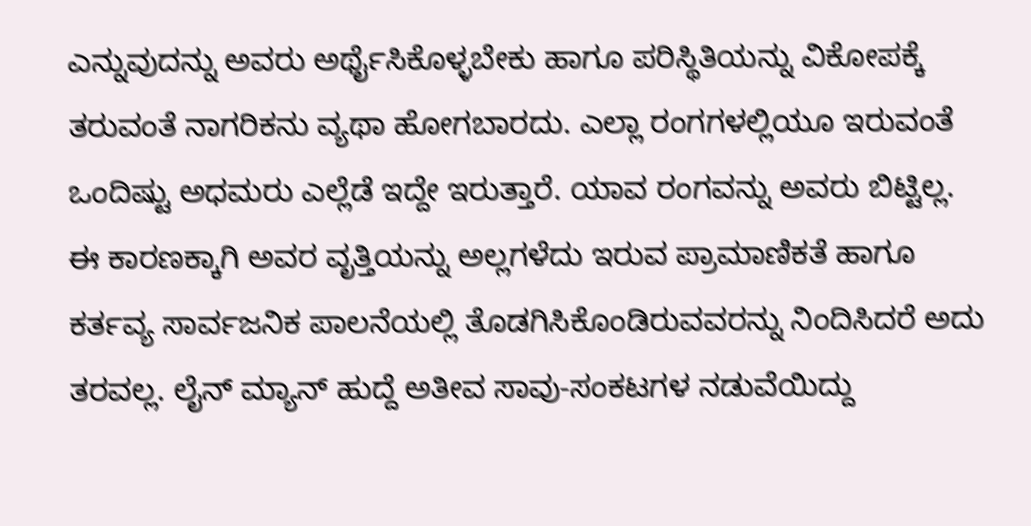ಎನ್ನುವುದನ್ನು ಅವರು ಅರ್ಥೈಸಿಕೊಳ್ಳಬೇಕು ಹಾಗೂ ಪರಿಸ್ಥಿತಿಯನ್ನು ವಿಕೋಪಕ್ಕೆ ತರುವಂತೆ ನಾಗರಿಕನು ವ್ಯಥಾ ಹೋಗಬಾರದು. ಎಲ್ಲಾ ರಂಗಗಳಲ್ಲಿಯೂ ಇರುವಂತೆ ಒಂದಿಷ್ಟು ಅಧಮರು ಎಲ್ಲೆಡೆ ಇದ್ದೇ ಇರುತ್ತಾರೆ. ಯಾವ ರಂಗವನ್ನು ಅವರು ಬಿಟ್ಟಿಲ್ಲ. ಈ ಕಾರಣಕ್ಕಾಗಿ ಅವರ ವೃತ್ತಿಯನ್ನು ಅಲ್ಲಗಳೆದು ಇರುವ ಪ್ರಾಮಾಣಿಕತೆ ಹಾಗೂ ಕರ್ತವ್ಯ ಸಾರ್ವಜನಿಕ ಪಾಲನೆಯಲ್ಲಿ ತೊಡಗಿಸಿಕೊಂಡಿರುವವರನ್ನು ನಿಂದಿಸಿದರೆ ಅದು ತರವಲ್ಲ. ಲೈನ್ ಮ್ಯಾನ್ ಹುದ್ದೆ ಅತೀವ ಸಾವು-ಸಂಕಟಗಳ ನಡುವೆಯಿದ್ದು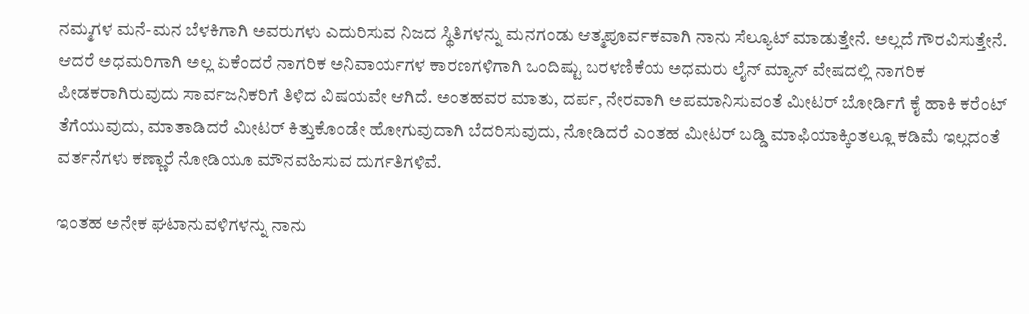ನಮ್ಮಗಳ ಮನೆ-ಮನ ಬೆಳಕಿಗಾಗಿ ಅವರುಗಳು ಎದುರಿಸುವ ನಿಜದ ಸ್ಥಿತಿಗಳನ್ನು ಮನಗಂಡು ಆತ್ಮಪೂರ್ವಕವಾಗಿ ನಾನು ಸೆಲ್ಯೂಟ್ ಮಾಡುತ್ತೇನೆ. ಅಲ್ಲದೆ ಗೌರವಿಸುತ್ತೇನೆ. ಆದರೆ ಅಧಮರಿಗಾಗಿ ಅಲ್ಲ ಏಕೆಂದರೆ ನಾಗರಿಕ ಅನಿವಾರ್ಯಗಳ ಕಾರಣಗಳಿಗಾಗಿ ಒಂದಿಷ್ಟು ಬರಳಣಿಕೆಯ ಅಧಮರು ಲೈನ್ ಮ್ಯಾನ್ ವೇಷದಲ್ಲಿ ನಾಗರಿಕ ಪೀಡಕರಾಗಿರುವುದು ಸಾರ್ವಜನಿಕರಿಗೆ ತಿಳಿದ ವಿಷಯವೇ ಆಗಿದೆ. ಅಂತಹವರ ಮಾತು, ದರ್ಪ, ನೇರವಾಗಿ ಅಪಮಾನಿಸುವಂತೆ ಮೀಟರ್ ಬೋರ್ಡಿಗೆ ಕೈ ಹಾಕಿ ಕರೆಂಟ್ ತೆಗೆಯುವುದು, ಮಾತಾಡಿದರೆ ಮೀಟರ್ ಕಿತ್ತುಕೊಂಡೇ ಹೋಗುವುದಾಗಿ ಬೆದರಿಸುವುದು, ನೋಡಿದರೆ ಎಂತಹ ಮೀಟರ್ ಬಡ್ಡಿ ಮಾಫಿಯಾಕ್ಕಿಂತಲ್ಲೂ ಕಡಿಮೆ ಇಲ್ಲದಂತೆ ವರ್ತನೆಗಳು ಕಣ್ಣಾರೆ ನೋಡಿಯೂ ಮೌನವಹಿಸುವ ದುರ್ಗತಿಗಳಿವೆ.

ಇಂತಹ ಅನೇಕ ಘಟಾನುವಳಿಗಳನ್ನು ನಾನು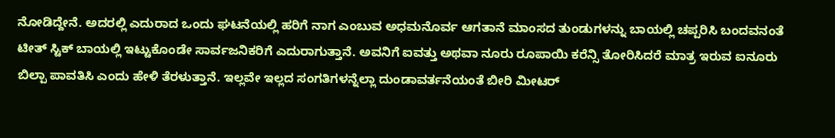ನೋಡಿದ್ದೇನೆ. ಅದರಲ್ಲಿ ಎದುರಾದ ಒಂದು ಘಟನೆಯಲ್ಲಿ ಹರಿಗೆ ನಾಗ ಎಂಬುವ ಅಧಮನೊರ್ವ ಆಗತಾನೆ ಮಾಂಸದ ತುಂಡುಗಳನ್ನು ಬಾಯಲ್ಲಿ ಚಪ್ಪರಿಸಿ ಬಂದವನಂತೆ ಟೀತ್ ಸ್ಟಿಕ್ ಬಾಯಲ್ಲಿ ಇಟ್ಟುಕೊಂಡೇ ಸಾರ್ವಜನಿಕರಿಗೆ ಎದುರಾಗುತ್ತಾನೆ. ಅವನಿಗೆ ಐವತ್ತು ಅಥವಾ ನೂರು ರೂಪಾಯಿ ಕರೆನ್ಸಿ ತೋರಿಸಿದರೆ ಮಾತ್ರ ಇರುವ ಐನೂರು ಬಿಲ್ಪಾ ಪಾವತಿಸಿ ಎಂದು ಹೇಳಿ ತೆರಳುತ್ತಾನೆ. ಇಲ್ಲವೇ ಇಲ್ಲದ ಸಂಗತಿಗಳನ್ನೆಲ್ಲಾ ದುಂಡಾವರ್ತನೆಯಂತೆ ಬೀರಿ ಮೀಟರ್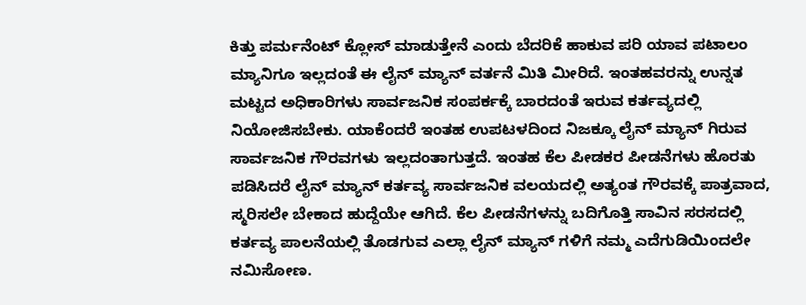ಕಿತ್ತು ಪರ್ಮನೆಂಟ್ ಕ್ಲೋಸ್ ಮಾಡುತ್ತೇನೆ ಎಂದು ಬೆದರಿಕೆ ಹಾಕುವ ಪರಿ ಯಾವ ಪಟಾಲಂ ಮ್ಯಾನಿಗೂ ಇಲ್ಲದಂತೆ ಈ ಲೈನ್ ಮ್ಯಾನ್ ವರ್ತನೆ ಮಿತಿ ಮೀರಿದೆ. ಇಂತಹವರನ್ನು ಉನ್ನತ ಮಟ್ಟದ ಅಧಿಕಾರಿಗಳು ಸಾರ್ವಜನಿಕ ಸಂಪರ್ಕಕ್ಕೆ ಬಾರದಂತೆ ಇರುವ ಕರ್ತವ್ಯದಲ್ಲಿ ನಿಯೋಜಿಸಬೇಕು. ಯಾಕೆಂದರೆ ಇಂತಹ ಉಪಟಳದಿಂದ ನಿಜಕ್ಕೂ ಲೈನ್ ಮ್ಯಾನ್ ಗಿರುವ ಸಾರ್ವಜನಿಕ ಗೌರವಗಳು ಇಲ್ಲದಂತಾಗುತ್ತದೆ. ಇಂತಹ ಕೆಲ ಪೀಡಕರ ಪೀಡನೆಗಳು ಹೊರತು ಪಡಿಸಿದರೆ ಲೈನ್ ಮ್ಯಾನ್ ಕರ್ತವ್ಯ ಸಾರ್ವಜನಿಕ ವಲಯದಲ್ಲಿ ಅತ್ಯಂತ ಗೌರವಕ್ಕೆ ಪಾತ್ರವಾದ, ಸ್ಮರಿಸಲೇ ಬೇಕಾದ ಹುದ್ದೆಯೇ ಆಗಿದೆ. ಕೆಲ ಪೀಡನೆಗಳನ್ನು ಬದಿಗೊತ್ತಿ ಸಾವಿನ ಸರಸದಲ್ಲಿ ಕರ್ತವ್ಯ ಪಾಲನೆಯಲ್ಲಿ ತೊಡಗುವ ಎಲ್ಲಾ ಲೈನ್ ಮ್ಯಾನ್ ಗಳಿಗೆ ನಮ್ಮ ಎದೆಗುಡಿಯಿಂದಲೇ ನಮಿಸೋಣ.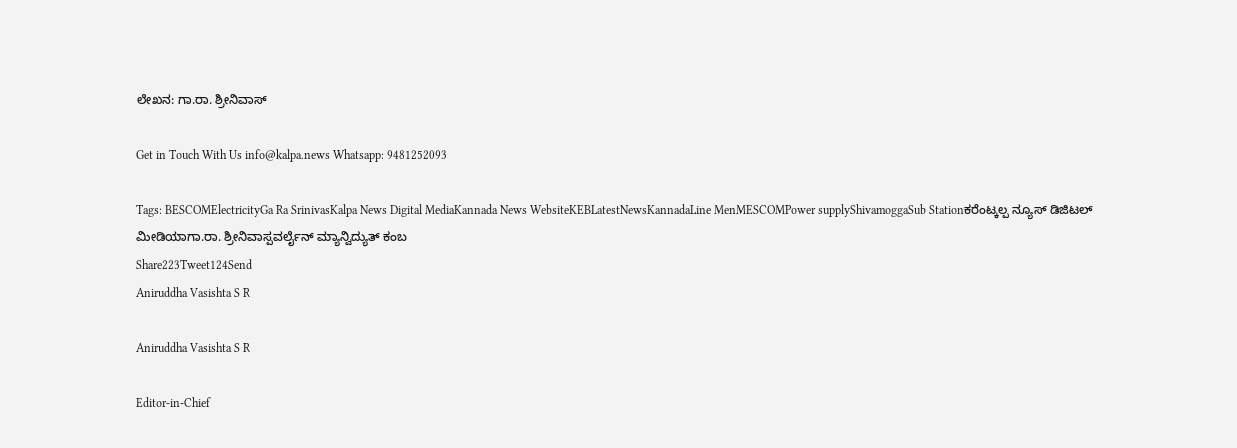ಲೇಖನ: ಗಾ.ರಾ. ಶ್ರೀನಿವಾಸ್

Get in Touch With Us info@kalpa.news Whatsapp: 9481252093

Tags: BESCOMElectricityGa Ra SrinivasKalpa News Digital MediaKannada News WebsiteKEBLatestNewsKannadaLine MenMESCOMPower supplyShivamoggaSub Stationಕರೆಂಟ್ಕಲ್ಪ ನ್ಯೂಸ್ ಡಿಜಿಟಲ್ ಮೀಡಿಯಾಗಾ.ರಾ. ಶ್ರೀನಿವಾಸ್ಪವರ್ಲೈನ್ ಮ್ಯಾನ್ವಿದ್ಯುತ್ ಕಂಬ
Share223Tweet124Send
Aniruddha Vasishta S R

Aniruddha Vasishta S R

Editor-in-Chief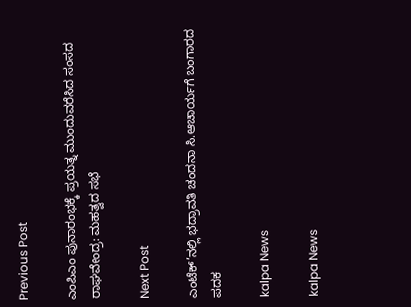Previous Post

ಎಂಪಿಎಂ ಪುನಾರಂಭಕ್ಕೆ ಪ್ರಯತ್ನ ಮುಂದುವರೆಸಿದ ಸಂಸದ ರಾಘವೇಂದ್ರ: ಮಹತ್ವದ ಸಭೆ

Next Post

ಎಂಟೆಕ್’ನಲ್ಲಿ ಭದ್ರಾವತಿ ಚಂದನಾ ಸಿ.ಆಚಾರ್ಯಗೆ ಬಂಗಾರದ ಪದಕ

kalpa News

kalpa News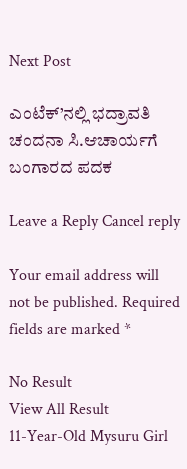Next Post

ಎಂಟೆಕ್’ನಲ್ಲಿ ಭದ್ರಾವತಿ ಚಂದನಾ ಸಿ.ಆಚಾರ್ಯಗೆ ಬಂಗಾರದ ಪದಕ

Leave a Reply Cancel reply

Your email address will not be published. Required fields are marked *

No Result
View All Result
11-Year-Old Mysuru Girl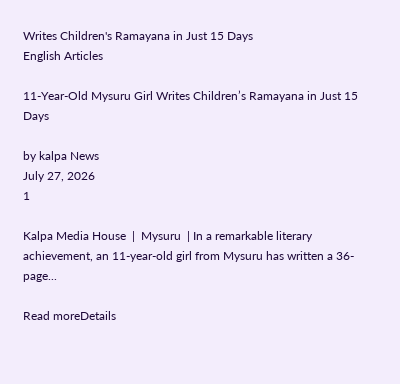Writes Children's Ramayana in Just 15 Days
English Articles

11-Year-Old Mysuru Girl Writes Children’s Ramayana in Just 15 Days

by kalpa News
July 27, 2026
1

Kalpa Media House  |  Mysuru  | In a remarkable literary achievement, an 11-year-old girl from Mysuru has written a 36-page...

Read moreDetails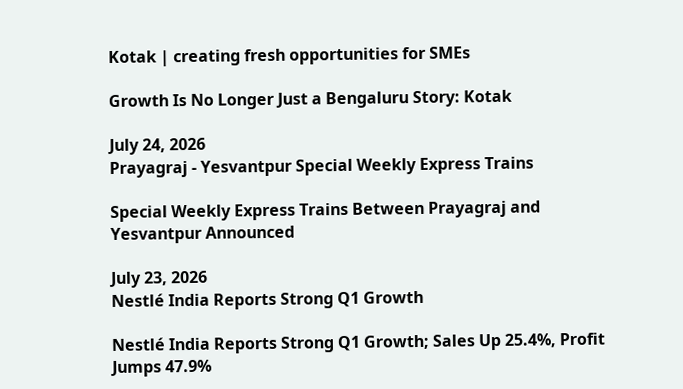Kotak | creating fresh opportunities for SMEs

Growth Is No Longer Just a Bengaluru Story: Kotak

July 24, 2026
Prayagraj - Yesvantpur Special Weekly Express Trains

Special Weekly Express Trains Between Prayagraj and Yesvantpur Announced

July 23, 2026
Nestlé India Reports Strong Q1 Growth

Nestlé India Reports Strong Q1 Growth; Sales Up 25.4%, Profit Jumps 47.9%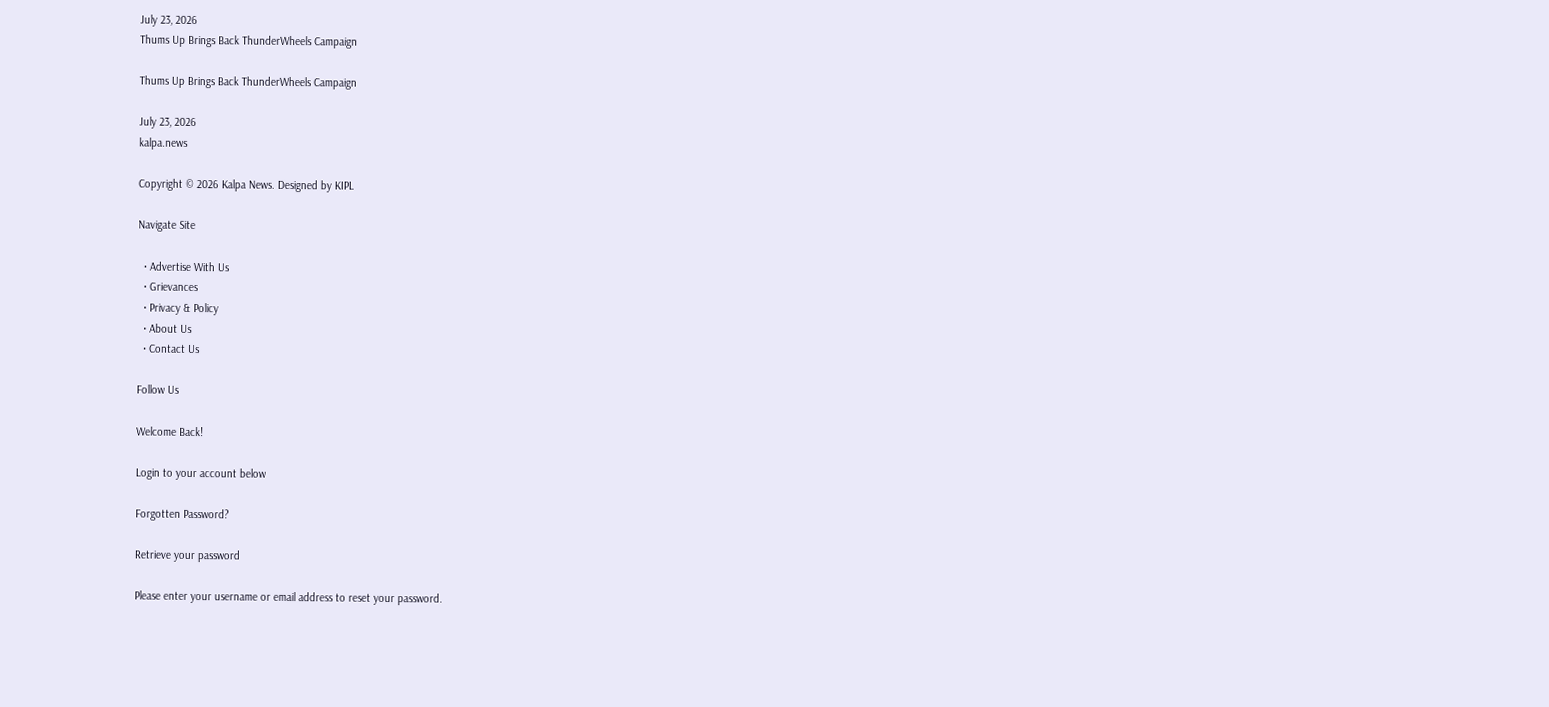July 23, 2026
Thums Up Brings Back ThunderWheels Campaign

Thums Up Brings Back ThunderWheels Campaign

July 23, 2026
kalpa.news

Copyright © 2026 Kalpa News. Designed by KIPL

Navigate Site

  • Advertise With Us
  • Grievances
  • Privacy & Policy
  • About Us
  • Contact Us

Follow Us

Welcome Back!

Login to your account below

Forgotten Password?

Retrieve your password

Please enter your username or email address to reset your password.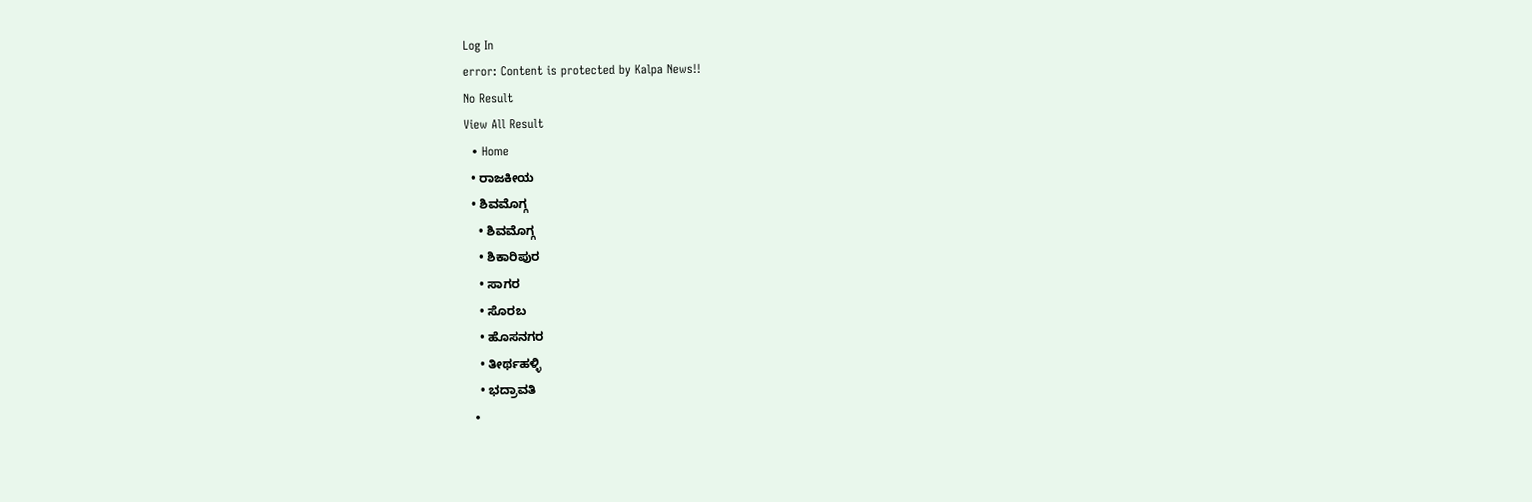Log In
error: Content is protected by Kalpa News!!
No Result
View All Result
  • Home
  • ರಾಜಕೀಯ
  • ಶಿವಮೊಗ್ಗ
    • ಶಿವಮೊಗ್ಗ
    • ಶಿಕಾರಿಪುರ
    • ಸಾಗರ
    • ಸೊರಬ
    • ಹೊಸನಗರ
    • ತೀರ್ಥಹಳ್ಳಿ
    • ಭದ್ರಾವತಿ
  •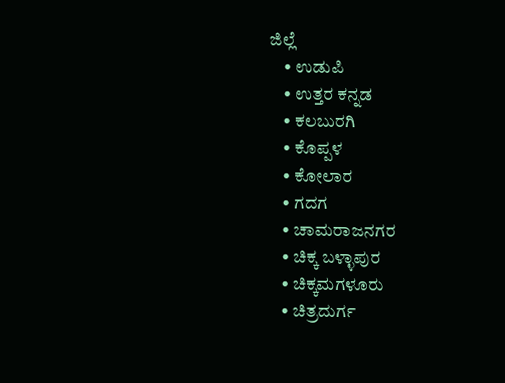ಜಿಲ್ಲೆ
    • ಉಡುಪಿ
    • ಉತ್ತರ ಕನ್ನಡ
    • ಕಲಬುರಗಿ
    • ಕೊಪ್ಪಳ
    • ಕೋಲಾರ
    • ಗದಗ
    • ಚಾಮರಾಜನಗರ
    • ಚಿಕ್ಕ ಬಳ್ಳಾಪುರ
    • ಚಿಕ್ಕಮಗಳೂರು
    • ಚಿತ್ರದುರ್ಗ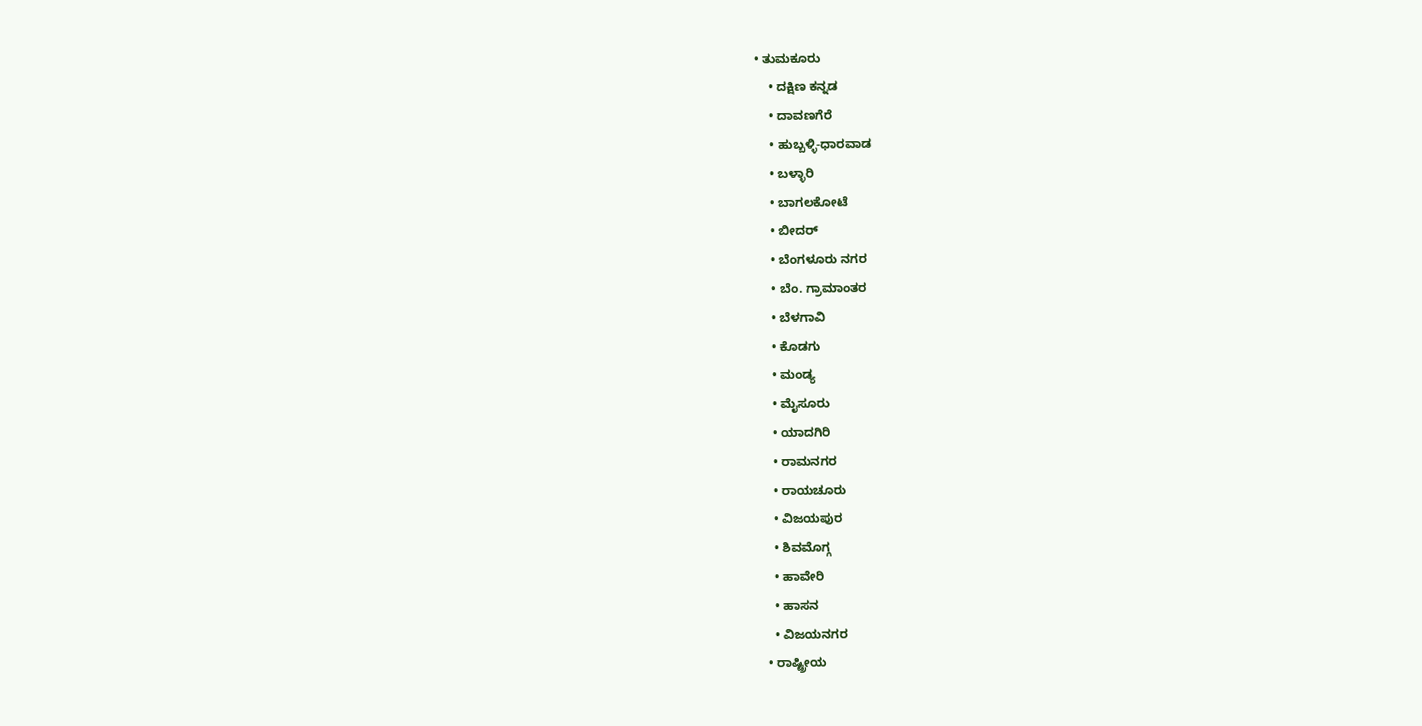• ತುಮಕೂರು
    • ದಕ್ಷಿಣ ಕನ್ನಡ
    • ದಾವಣಗೆರೆ
    • ಹುಬ್ಬಳ್ಳಿ-ಧಾರವಾಡ
    • ಬಳ್ಳಾರಿ
    • ಬಾಗಲಕೋಟೆ
    • ಬೀದರ್
    • ಬೆಂಗಳೂರು ನಗರ
    • ಬೆಂ. ಗ್ರಾಮಾಂತರ
    • ಬೆಳಗಾವಿ
    • ಕೊಡಗು
    • ಮಂಡ್ಯ
    • ಮೈಸೂರು
    • ಯಾದಗಿರಿ
    • ರಾಮನಗರ
    • ರಾಯಚೂರು
    • ವಿಜಯಪುರ
    • ಶಿವಮೊಗ್ಗ
    • ಹಾವೇರಿ
    • ಹಾಸನ
    • ವಿಜಯನಗರ
  • ರಾಷ್ಟ್ರೀಯ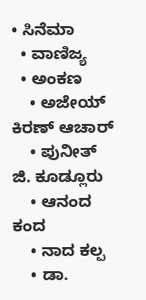• ಸಿನೆಮಾ
  • ವಾಣಿಜ್ಯ
  • ಅಂಕಣ
    • ಅಜೇಯ್ ಕಿರಣ್ ಆಚಾರ್
    • ಪುನೀತ್ ಜಿ. ಕೂಡ್ಲೂರು
    • ಆನಂದ ಕಂದ
    • ನಾದ ಕಲ್ಪ
    • ಡಾ.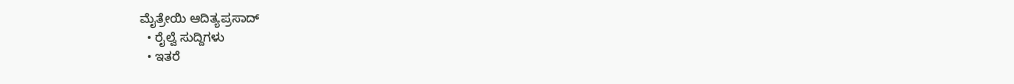ಮೈತ್ರೇಯಿ ಆದಿತ್ಯಪ್ರಸಾದ್
  • ರೈಲ್ವೆ ಸುದ್ದಿಗಳು
  • ಇತರೆ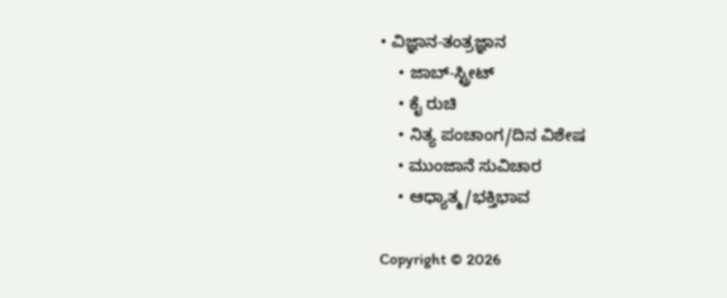• ವಿಜ್ಞಾನ-ತಂತ್ರಜ್ಞಾನ
    • ಜಾಬ್-ಸ್ಟ್ರೀಟ್
    • ಕೈ ರುಚಿ
    • ನಿತ್ಯ ಪಂಚಾಂಗ/ದಿನ ವಿಶೇಷ
    • ಮುಂಜಾನೆ ಸುವಿಚಾರ
    • ಆಧ್ಯಾತ್ಮ/ಭಕ್ತಿಭಾವ

Copyright © 2026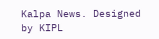Kalpa News. Designed by KIPL